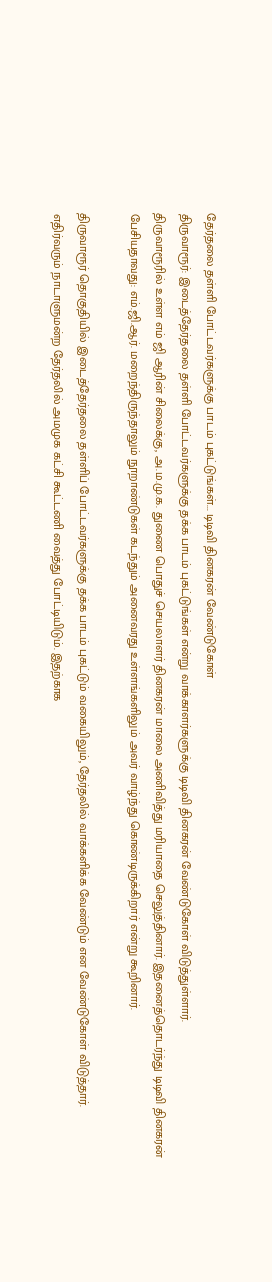தேர்தலை தள்ளி போட்டவர்களுக்கு பாடம் புகட்டுங்கள்... டிடிவி தினகரன் வேண்டுகோள்
திருவாரூர்: இடைத்தேர்தலை தள்ளி போட்டவர்களுக்கு தக்க பாடம் புகட்டுங்கள் என்று வாக்காளர்களுக்கு டிடிவி தினகரன் வேண்டுகோள் விடுத்துள்ளார்.
திருவாரூரில் உள்ள எம் ஜி ஆரின் சிலைக்கு, அ.ம.மு.க. துணை பொதுச் செயலாளர் தினகரன் மாலை அணிவித்து மரியாதை செலுத்தினார். இதனைத்தொடர்ந்து டிடிவி தினகரன் பேசியதாவது: எம்.ஜி.ஆர். மறைந்திருந்தாலும் நூறாண்டுகள் கடந்தும் அனைவரது உள்ளங்களிலும் அவர் வாழ்ந்து கொண்டிருக்கிறார் என்று கூறினார்.

திருவாரூர் தொகுதியில் இடைத்தேர்தலை தள்ளிப் போட்டவர்களுக்கு தக்க பாடம் புகட்டும் வகையிலும், தேர்தலில் வாக்களிக்க வேண்டும் என வேண்டுகோள் விடுத்தார்.
எதிர்வரும் நாடாளுமன்ற தேர்தலில் அமமுக கட்சி கூட்டணி வைத்து போட்டியிடும். இதற்காக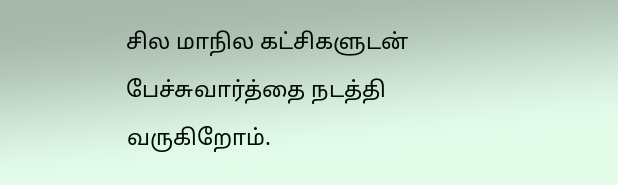சில மாநில கட்சிகளுடன் பேச்சுவார்த்தை நடத்தி வருகிறோம்.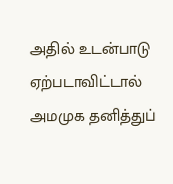அதில் உடன்பாடு ஏற்படாவிட்டால் அமமுக தனித்துப்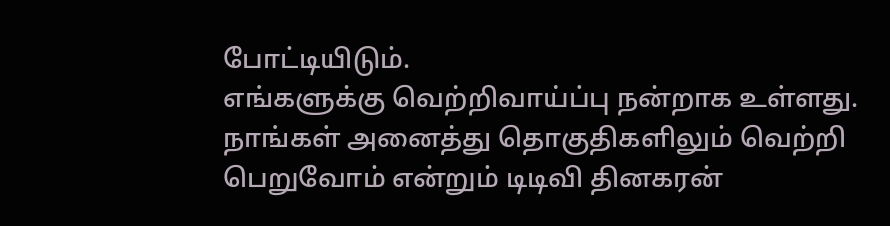போட்டியிடும்.
எங்களுக்கு வெற்றிவாய்ப்பு நன்றாக உள்ளது. நாங்கள் அனைத்து தொகுதிகளிலும் வெற்றி பெறுவோம் என்றும் டிடிவி தினகரன்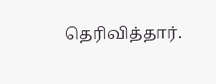தெரிவித்தார்.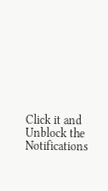Click it and Unblock the Notifications